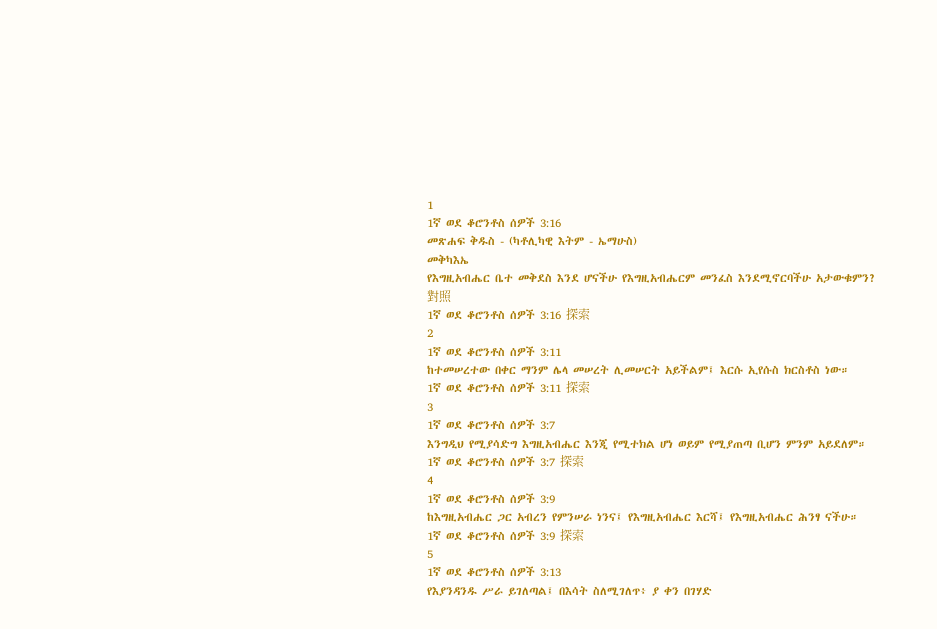1
1ኛ ወደ ቆሮንቶስ ሰዎች 3:16
መጽሐፍ ቅዱስ - (ካቶሊካዊ እትም - ኤማሁስ)
መቅካእኤ
የእግዚአብሔር ቤተ መቅደስ እንደ ሆናችሁ የእግዚአብሔርም መንፈስ እንደሚኖርባችሁ አታውቁምን?
對照
1ኛ ወደ ቆሮንቶስ ሰዎች 3:16 探索
2
1ኛ ወደ ቆሮንቶስ ሰዎች 3:11
ከተመሠረተው በቀር ማንም ሌላ መሠረት ሊመሠርት አይችልም፤ እርሱ ኢየሱስ ክርስቶስ ነው።
1ኛ ወደ ቆሮንቶስ ሰዎች 3:11 探索
3
1ኛ ወደ ቆሮንቶስ ሰዎች 3:7
እንግዲህ የሚያሳድግ እግዚአብሔር እንጂ የሚተክል ሆነ ወይም የሚያጠጣ ቢሆን ምንም አይደለም።
1ኛ ወደ ቆሮንቶስ ሰዎች 3:7 探索
4
1ኛ ወደ ቆሮንቶስ ሰዎች 3:9
ከእግዚአብሔር ጋር አብረን የምንሠራ ነንና፤ የእግዚአብሔር እርሻ፤ የእግዚአብሔር ሕንፃ ናችሁ።
1ኛ ወደ ቆሮንቶስ ሰዎች 3:9 探索
5
1ኛ ወደ ቆሮንቶስ ሰዎች 3:13
የእያንዳንዱ ሥራ ይገለጣል፤ በእሳት ስለሚገለጥ፥ ያ ቀን በገሃድ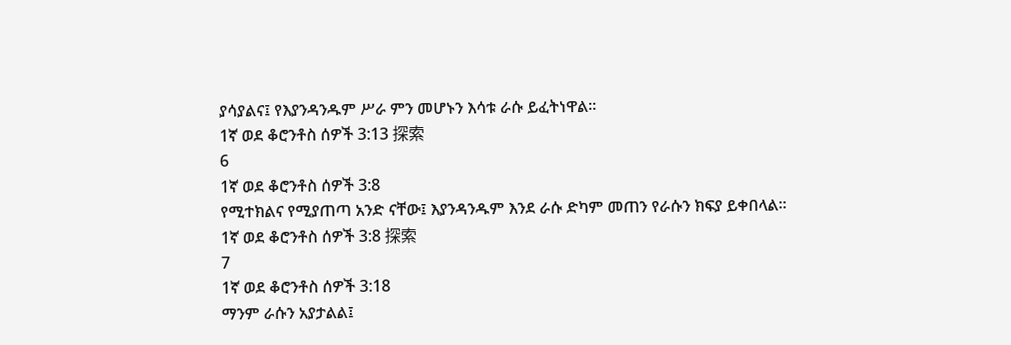ያሳያልና፤ የእያንዳንዱም ሥራ ምን መሆኑን እሳቱ ራሱ ይፈትነዋል።
1ኛ ወደ ቆሮንቶስ ሰዎች 3:13 探索
6
1ኛ ወደ ቆሮንቶስ ሰዎች 3:8
የሚተክልና የሚያጠጣ አንድ ናቸው፤ እያንዳንዱም እንደ ራሱ ድካም መጠን የራሱን ክፍያ ይቀበላል።
1ኛ ወደ ቆሮንቶስ ሰዎች 3:8 探索
7
1ኛ ወደ ቆሮንቶስ ሰዎች 3:18
ማንም ራሱን አያታልል፤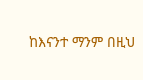ከእናንተ ማንም በዚህ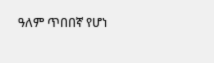ዓለም ጥበበኛ የሆነ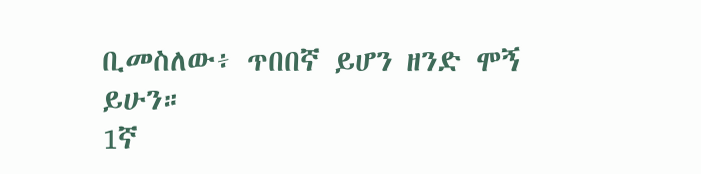ቢመስለው፥ ጥበበኛ ይሆን ዘንድ ሞኝ ይሁን።
1ኛ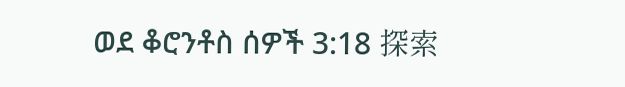ወደ ቆሮንቶስ ሰዎች 3:18 探索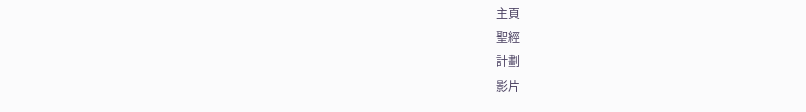主頁
聖經
計劃
影片